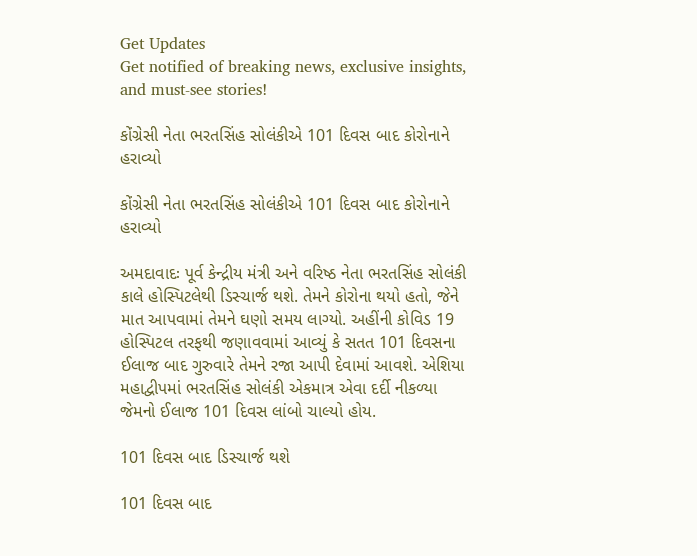Get Updates
Get notified of breaking news, exclusive insights, and must-see stories!

કોંગ્રેસી નેતા ભરતસિંહ સોલંકીએ 101 દિવસ બાદ કોરોનાને હરાવ્યો

કોંગ્રેસી નેતા ભરતસિંહ સોલંકીએ 101 દિવસ બાદ કોરોનાને હરાવ્યો

અમદાવાદઃ પૂર્વ કેન્દ્રીય મંત્રી અને વરિષ્ઠ નેતા ભરતસિંહ સોલંકી કાલે હોસ્પિટલેથી ડિસ્ચાર્જ થશે. તેમને કોરોના થયો હતો, જેને માત આપવામાં તેમને ઘણો સમય લાગ્યો. અહીંની કોવિડ 19 હોસ્પિટલ તરફથી જણાવવામાં આવ્યું કે સતત 101 દિવસના ઈલાજ બાદ ગુરુવારે તેમને રજા આપી દેવામાં આવશે. એશિયા મહાદ્વીપમાં ભરતસિંહ સોલંકી એકમાત્ર એવા દર્દી નીકળ્યા જેમનો ઈલાજ 101 દિવસ લાંબો ચાલ્યો હોય.

101 દિવસ બાદ ડિસ્ચાર્જ થશે

101 દિવસ બાદ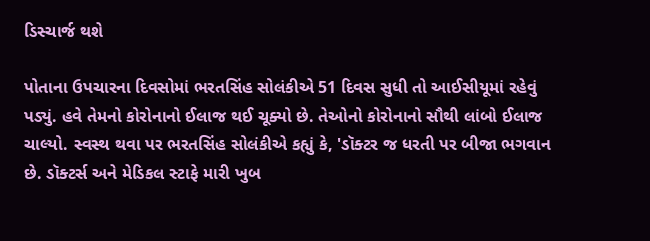ડિસ્ચાર્જ થશે

પોતાના ઉપચારના દિવસોમાં ભરતસિંહ સોલંકીએ 51 દિવસ સુધી તો આઈસીયૂમાં રહેવું પડ્યું. હવે તેમનો કોરોનાનો ઈલાજ થઈ ચૂક્યો છે. તેઓનો કોરોનાનો સૌથી લાંબો ઈલાજ ચાલ્યો. સ્વસ્થ થવા પર ભરતસિંહ સોલંકીએ કહ્યું કે, 'ડૉક્ટર જ ધરતી પર બીજા ભગવાન છે. ડૉક્ટર્સ અને મેડિકલ સ્ટાફે મારી ખુબ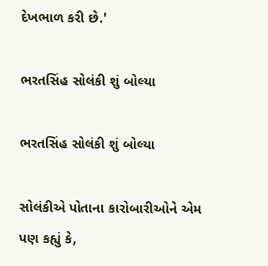દેખભાળ કરી છે.'

ભરતસિંહ સોલંકી શું બોલ્યા

ભરતસિંહ સોલંકી શું બોલ્યા

સોલંકીએ પોતાના કારોબારીઓને એમ પણ કહ્યું કે,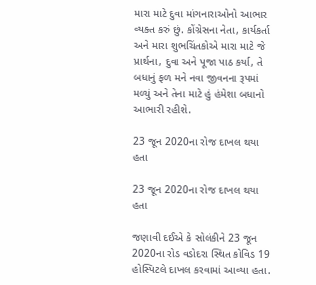મારા માટે દુવા માંગનારાઓનો આભાર વ્યક્ત કરું છું. કોંગ્રેસના નેતા, કાર્યકર્તા અને મારા શુભચિંતકોએ મારા માટે જે પ્રાર્થના, દુવા અને પૂજા પાઠ કર્યા, તે બધાનું ફળ મને નવા જીવનના રૂપમાં મળ્યું અને તેના માટે હું હંમેશા બધાનો આભારી રહીશે.

23 જૂન 2020ના રોજ દાખલ થયા હતા

23 જૂન 2020ના રોજ દાખલ થયા હતા

જણાવી દઈએ કે સોલંકીને 23 જૂન 2020ના રોડ વડોદરા સ્થિત કોવિડ 19 હોસ્પિટલે દાખલ કરવામાં આવ્યા હતા.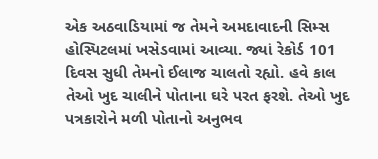એક અઠવાડિયામાં જ તેમને અમદાવાદની સિમ્સ હોસ્પિટલમાં ખસેડવામાં આવ્યા. જ્યાં રેકોર્ડ 101 દિવસ સુધી તેમનો ઈલાજ ચાલતો રહ્યો. હવે કાલ તેઓ ખુદ ચાલીને પોતાના ઘરે પરત ફરશે. તેઓ ખુદ પત્રકારોને મળી પોતાનો અનુભવ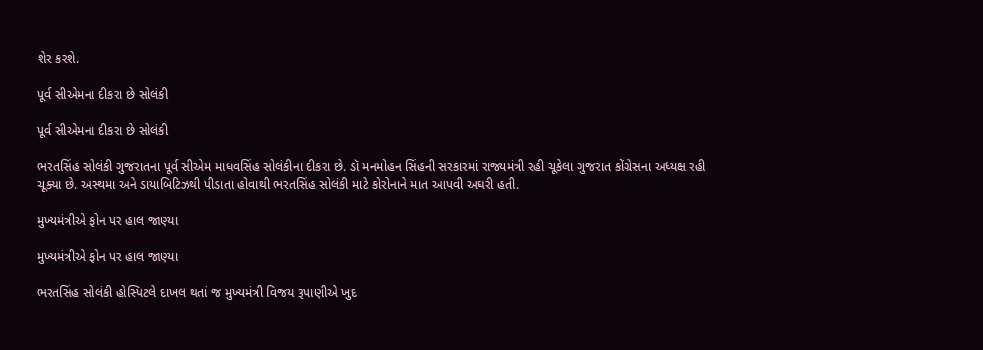શેર કરશે.

પૂર્વ સીએમના દીકરા છે સોલંકી

પૂર્વ સીએમના દીકરા છે સોલંકી

ભરતસિંહ સોલંકી ગુજરાતના પૂર્વ સીએમ માધવસિંહ સોલંકીના દીકરા છે. ડૉ મનમોહન સિંહની સરકારમાં રાજ્યમંત્રી રહી ચૂકેલા ગુજરાત કોંગ્રેસના અધ્યક્ષ રહી ચૂક્યા છે. અસ્થમા અને ડાયાબિટિઝથી પીડાતા હોવાથી ભરતસિંહ સોલંકી માટે કોરોનાને માત આપવી અઘરી હતી.

મુખ્યમંત્રીએ ફોન પર હાલ જાણ્યા

મુખ્યમંત્રીએ ફોન પર હાલ જાણ્યા

ભરતસિંહ સોલંકી હોસ્પિટલે દાખલ થતાં જ મુખ્યમંત્રી વિજય રૂપાણીએ ખુદ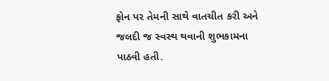ફોન પર તેમની સાથે વાતચીત કરી અને જલદી જ સ્વસ્થ થવાની શુભકામના પાઠવી હતી.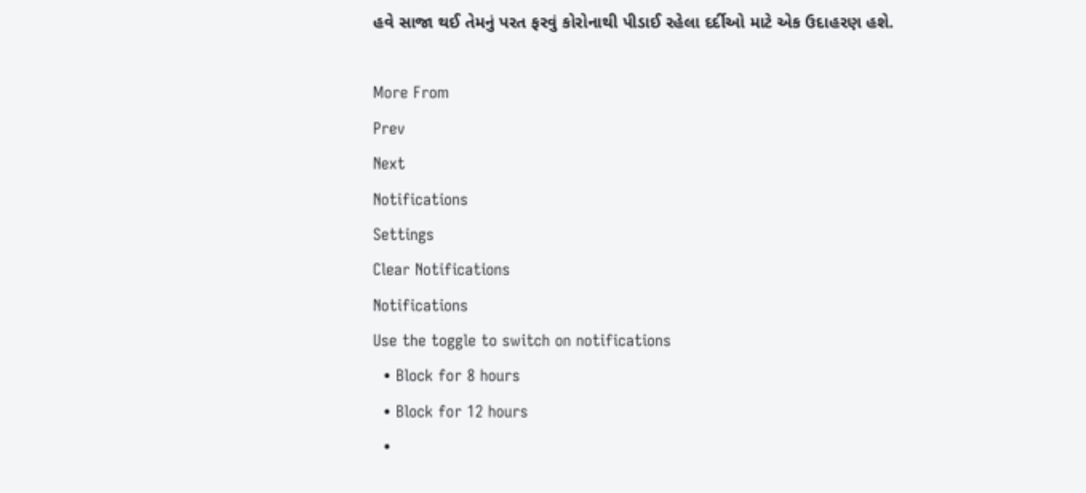હવે સાજા થઈ તેમનું પરત ફરવું કોરોનાથી પીડાઈ રહેલા દર્દીઓ માટે એક ઉદાહરણ હશે.

More From
Prev
Next
Notifications
Settings
Clear Notifications
Notifications
Use the toggle to switch on notifications
  • Block for 8 hours
  • Block for 12 hours
  •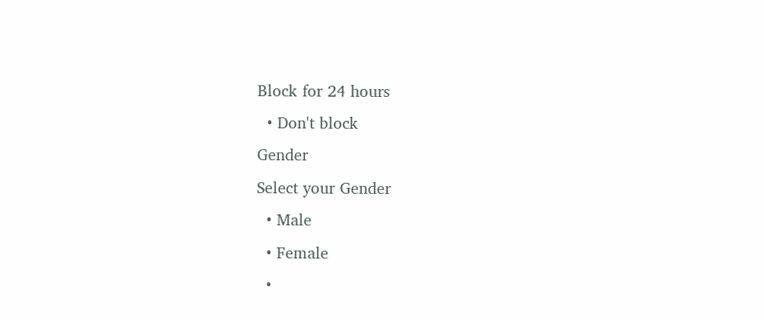Block for 24 hours
  • Don't block
Gender
Select your Gender
  • Male
  • Female
  •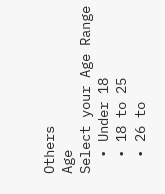Others
Age
Select your Age Range
  • Under 18
  • 18 to 25
  • 26 to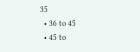35
  • 36 to 45
  • 45 to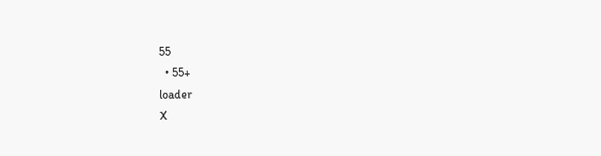55
  • 55+
loader
X